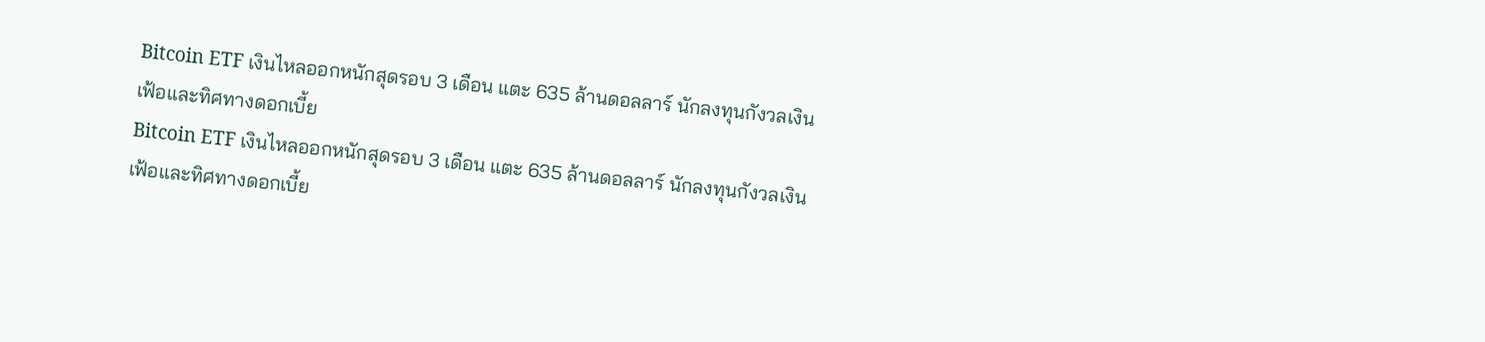Bitcoin ETF เงินไหลออกหนักสุดรอบ 3 เดือน แตะ 635 ล้านดอลลาร์ นักลงทุนกังวลเงินเฟ้อและทิศทางดอกเบี้ย
Bitcoin ETF เงินไหลออกหนักสุดรอบ 3 เดือน แตะ 635 ล้านดอลลาร์ นักลงทุนกังวลเงินเฟ้อและทิศทางดอกเบี้ย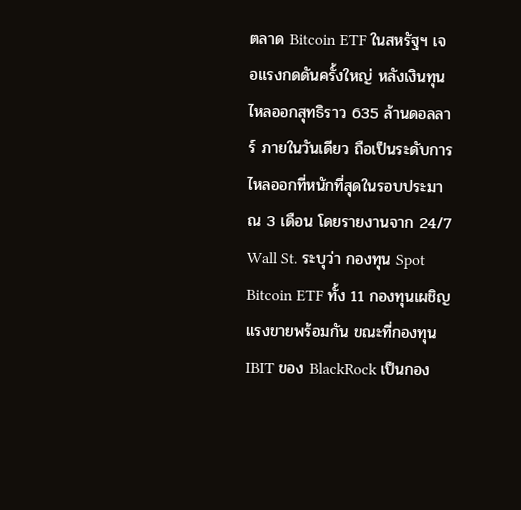ตลาด Bitcoin ETF ในสหรัฐฯ เจอแรงกดดันครั้งใหญ่ หลังเงินทุนไหลออกสุทธิราว 635 ล้านดอลลาร์ ภายในวันเดียว ถือเป็นระดับการไหลออกที่หนักที่สุดในรอบประมาณ 3 เดือน โดยรายงานจาก 24/7 Wall St. ระบุว่า กองทุน Spot Bitcoin ETF ทั้ง 11 กองทุนเผชิญแรงขายพร้อมกัน ขณะที่กองทุน IBIT ของ BlackRock เป็นกอง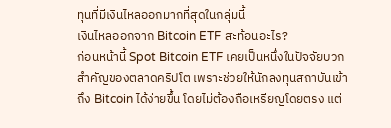ทุนที่มีเงินไหลออกมากที่สุดในกลุ่มนี้
เงินไหลออกจาก Bitcoin ETF สะท้อนอะไร?
ก่อนหน้านี้ Spot Bitcoin ETF เคยเป็นหนึ่งในปัจจัยบวกสำคัญของตลาดคริปโต เพราะช่วยให้นักลงทุนสถาบันเข้าถึง Bitcoin ได้ง่ายขึ้น โดยไม่ต้องถือเหรียญโดยตรง แต่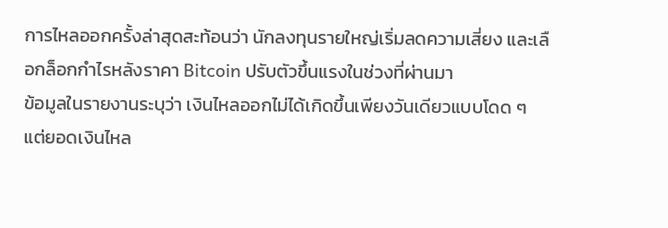การไหลออกครั้งล่าสุดสะท้อนว่า นักลงทุนรายใหญ่เริ่มลดความเสี่ยง และเลือกล็อกกำไรหลังราคา Bitcoin ปรับตัวขึ้นแรงในช่วงที่ผ่านมา
ข้อมูลในรายงานระบุว่า เงินไหลออกไม่ได้เกิดขึ้นเพียงวันเดียวแบบโดด ๆ แต่ยอดเงินไหล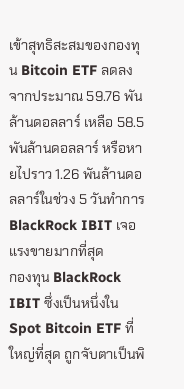เข้าสุทธิสะสมของกองทุน Bitcoin ETF ลดลงจากประมาณ 59.76 พันล้านดอลลาร์ เหลือ 58.5 พันล้านดอลลาร์ หรือหายไปราว 1.26 พันล้านดอลลาร์ในช่วง 5 วันทำการ
BlackRock IBIT เจอแรงขายมากที่สุด
กองทุน BlackRock IBIT ซึ่งเป็นหนึ่งใน Spot Bitcoin ETF ที่ใหญ่ที่สุด ถูกจับตาเป็นพิ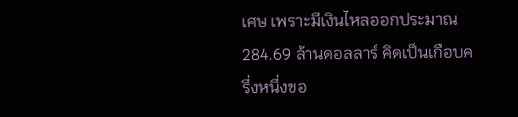เศษ เพราะมีเงินไหลออกประมาณ 284.69 ล้านดอลลาร์ คิดเป็นเกือบครึ่งหนึ่งขอ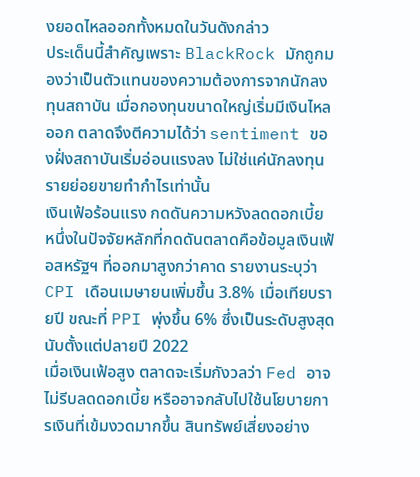งยอดไหลออกทั้งหมดในวันดังกล่าว
ประเด็นนี้สำคัญเพราะ BlackRock มักถูกมองว่าเป็นตัวแทนของความต้องการจากนักลงทุนสถาบัน เมื่อกองทุนขนาดใหญ่เริ่มมีเงินไหลออก ตลาดจึงตีความได้ว่า sentiment ของฝั่งสถาบันเริ่มอ่อนแรงลง ไม่ใช่แค่นักลงทุนรายย่อยขายทำกำไรเท่านั้น
เงินเฟ้อร้อนแรง กดดันความหวังลดดอกเบี้ย
หนึ่งในปัจจัยหลักที่กดดันตลาดคือข้อมูลเงินเฟ้อสหรัฐฯ ที่ออกมาสูงกว่าคาด รายงานระบุว่า CPI เดือนเมษายนเพิ่มขึ้น 3.8% เมื่อเทียบรายปี ขณะที่ PPI พุ่งขึ้น 6% ซึ่งเป็นระดับสูงสุดนับตั้งแต่ปลายปี 2022
เมื่อเงินเฟ้อสูง ตลาดจะเริ่มกังวลว่า Fed อาจไม่รีบลดดอกเบี้ย หรืออาจกลับไปใช้นโยบายการเงินที่เข้มงวดมากขึ้น สินทรัพย์เสี่ยงอย่าง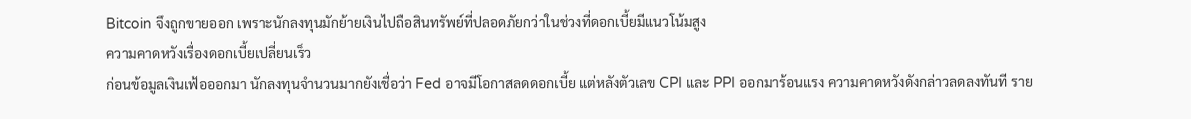Bitcoin จึงถูกขายออก เพราะนักลงทุนมักย้ายเงินไปถือสินทรัพย์ที่ปลอดภัยกว่าในช่วงที่ดอกเบี้ยมีแนวโน้มสูง
ความคาดหวังเรื่องดอกเบี้ยเปลี่ยนเร็ว
ก่อนข้อมูลเงินเฟ้อออกมา นักลงทุนจำนวนมากยังเชื่อว่า Fed อาจมีโอกาสลดดอกเบี้ย แต่หลังตัวเลข CPI และ PPI ออกมาร้อนแรง ความคาดหวังดังกล่าวลดลงทันที ราย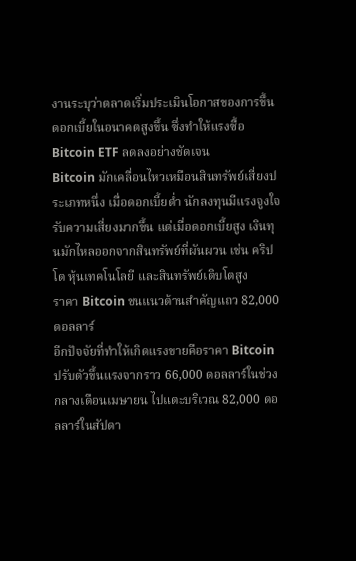งานระบุว่าตลาดเริ่มประเมินโอกาสของการขึ้นดอกเบี้ยในอนาคตสูงขึ้น ซึ่งทำให้แรงซื้อ Bitcoin ETF ลดลงอย่างชัดเจน
Bitcoin มักเคลื่อนไหวเหมือนสินทรัพย์เสี่ยงประเภทหนึ่ง เมื่อดอกเบี้ยต่ำ นักลงทุนมีแรงจูงใจรับความเสี่ยงมากขึ้น แต่เมื่อดอกเบี้ยสูง เงินทุนมักไหลออกจากสินทรัพย์ที่ผันผวน เช่น คริปโต หุ้นเทคโนโลยี และสินทรัพย์เติบโตสูง
ราคา Bitcoin ชนแนวต้านสำคัญแถว 82,000 ดอลลาร์
อีกปัจจัยที่ทำให้เกิดแรงขายคือราคา Bitcoin ปรับตัวขึ้นแรงจากราว 66,000 ดอลลาร์ในช่วงกลางเดือนเมษายน ไปแตะบริเวณ 82,000 ดอลลาร์ในสัปดา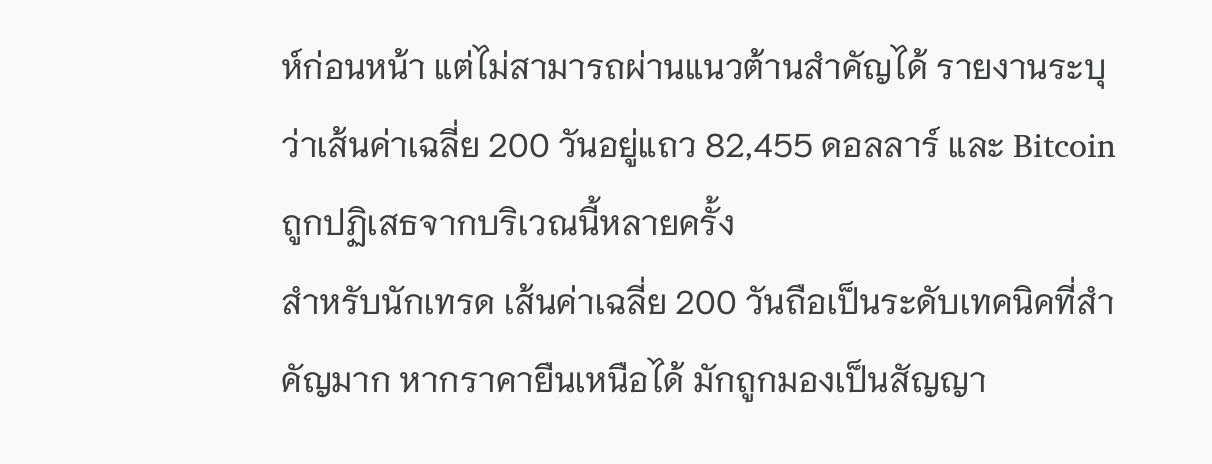ห์ก่อนหน้า แต่ไม่สามารถผ่านแนวต้านสำคัญได้ รายงานระบุว่าเส้นค่าเฉลี่ย 200 วันอยู่แถว 82,455 ดอลลาร์ และ Bitcoin ถูกปฏิเสธจากบริเวณนี้หลายครั้ง
สำหรับนักเทรด เส้นค่าเฉลี่ย 200 วันถือเป็นระดับเทคนิคที่สำคัญมาก หากราคายืนเหนือได้ มักถูกมองเป็นสัญญา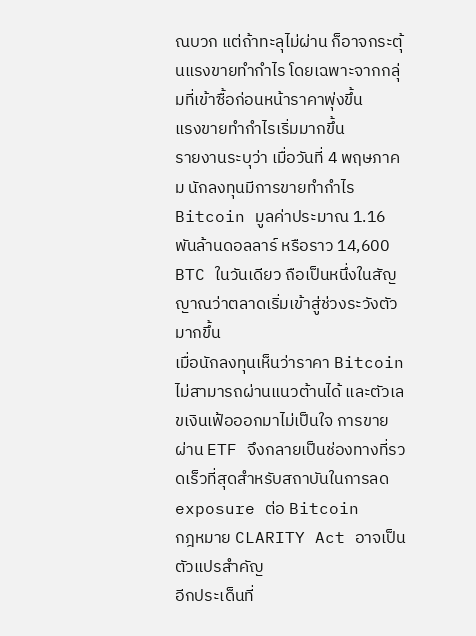ณบวก แต่ถ้าทะลุไม่ผ่าน ก็อาจกระตุ้นแรงขายทำกำไร โดยเฉพาะจากกลุ่มที่เข้าซื้อก่อนหน้าราคาพุ่งขึ้น
แรงขายทำกำไรเริ่มมากขึ้น
รายงานระบุว่า เมื่อวันที่ 4 พฤษภาคม นักลงทุนมีการขายทำกำไร Bitcoin มูลค่าประมาณ 1.16 พันล้านดอลลาร์ หรือราว 14,600 BTC ในวันเดียว ถือเป็นหนึ่งในสัญญาณว่าตลาดเริ่มเข้าสู่ช่วงระวังตัวมากขึ้น
เมื่อนักลงทุนเห็นว่าราคา Bitcoin ไม่สามารถผ่านแนวต้านได้ และตัวเลขเงินเฟ้อออกมาไม่เป็นใจ การขายผ่าน ETF จึงกลายเป็นช่องทางที่รวดเร็วที่สุดสำหรับสถาบันในการลด exposure ต่อ Bitcoin
กฎหมาย CLARITY Act อาจเป็นตัวแปรสำคัญ
อีกประเด็นที่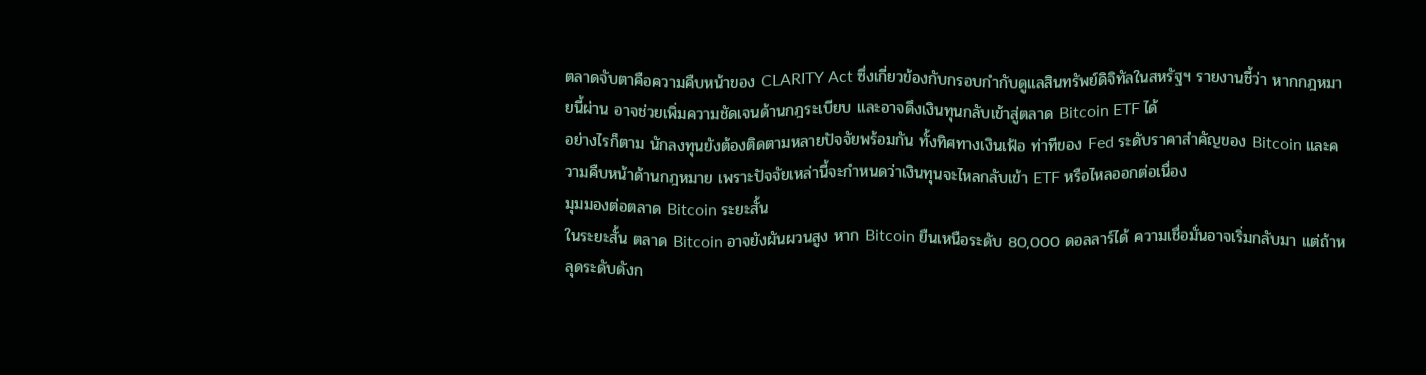ตลาดจับตาคือความคืบหน้าของ CLARITY Act ซึ่งเกี่ยวข้องกับกรอบกำกับดูแลสินทรัพย์ดิจิทัลในสหรัฐฯ รายงานชี้ว่า หากกฎหมายนี้ผ่าน อาจช่วยเพิ่มความชัดเจนด้านกฎระเบียบ และอาจดึงเงินทุนกลับเข้าสู่ตลาด Bitcoin ETF ได้
อย่างไรก็ตาม นักลงทุนยังต้องติดตามหลายปัจจัยพร้อมกัน ทั้งทิศทางเงินเฟ้อ ท่าทีของ Fed ระดับราคาสำคัญของ Bitcoin และความคืบหน้าด้านกฎหมาย เพราะปัจจัยเหล่านี้จะกำหนดว่าเงินทุนจะไหลกลับเข้า ETF หรือไหลออกต่อเนื่อง
มุมมองต่อตลาด Bitcoin ระยะสั้น
ในระยะสั้น ตลาด Bitcoin อาจยังผันผวนสูง หาก Bitcoin ยืนเหนือระดับ 80,000 ดอลลาร์ได้ ความเชื่อมั่นอาจเริ่มกลับมา แต่ถ้าหลุดระดับดังก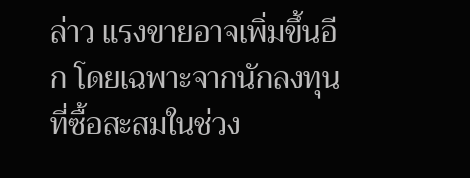ล่าว แรงขายอาจเพิ่มขึ้นอีก โดยเฉพาะจากนักลงทุนที่ซื้อสะสมในช่วง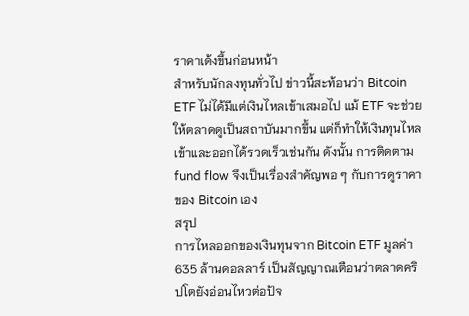ราคาเด้งขึ้นก่อนหน้า
สำหรับนักลงทุนทั่วไป ข่าวนี้สะท้อนว่า Bitcoin ETF ไม่ได้มีแต่เงินไหลเข้าเสมอไป แม้ ETF จะช่วยให้ตลาดดูเป็นสถาบันมากขึ้น แต่ก็ทำให้เงินทุนไหลเข้าและออกได้รวดเร็วเช่นกัน ดังนั้น การติดตาม fund flow จึงเป็นเรื่องสำคัญพอ ๆ กับการดูราคาของ Bitcoin เอง
สรุป
การไหลออกของเงินทุนจาก Bitcoin ETF มูลค่า 635 ล้านดอลลาร์ เป็นสัญญาณเตือนว่าตลาดคริปโตยังอ่อนไหวต่อปัจ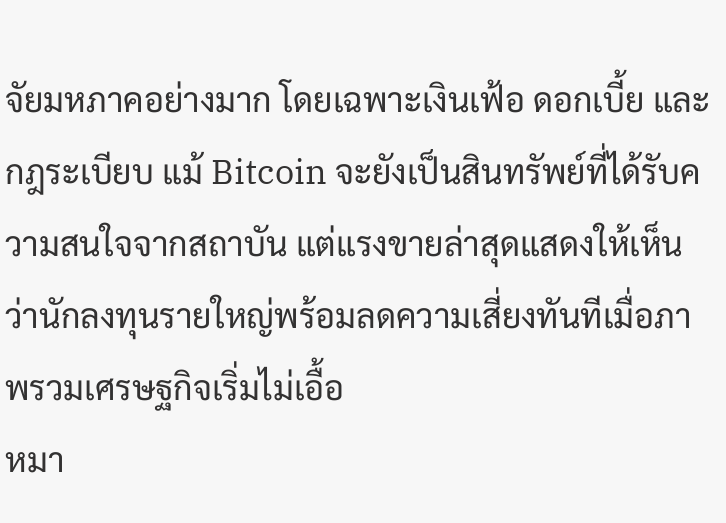จัยมหภาคอย่างมาก โดยเฉพาะเงินเฟ้อ ดอกเบี้ย และกฎระเบียบ แม้ Bitcoin จะยังเป็นสินทรัพย์ที่ได้รับความสนใจจากสถาบัน แต่แรงขายล่าสุดแสดงให้เห็นว่านักลงทุนรายใหญ่พร้อมลดความเสี่ยงทันทีเมื่อภาพรวมเศรษฐกิจเริ่มไม่เอื้อ
หมา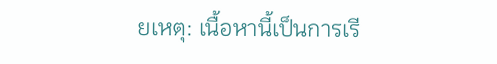ยเหตุ: เนื้อหานี้เป็นการเรี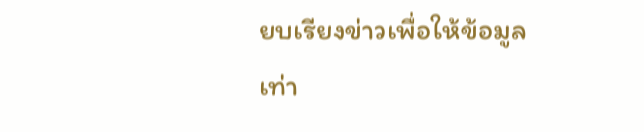ยบเรียงข่าวเพื่อให้ข้อมูลเท่า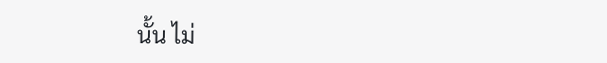นั้น ไม่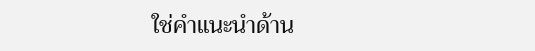ใช่คำแนะนำด้าน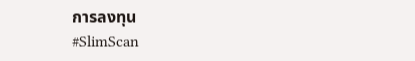การลงทุน
#SlimScan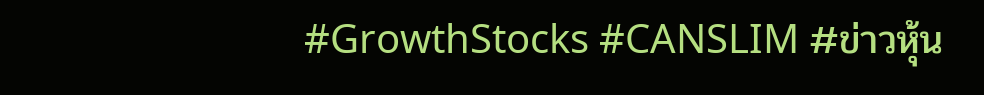#GrowthStocks #CANSLIM #ข่าวหุ้น